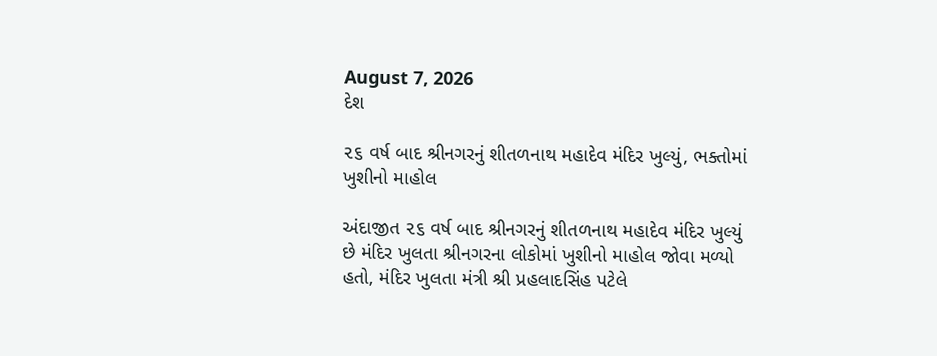August 7, 2026
દેશ

૨૬ વર્ષ બાદ શ્રીનગરનું શીતળનાથ મહાદેવ મંદિર ખુલ્યું, ભક્તોમાં ખુશીનો માહોલ

અંદાજીત ૨૬ વર્ષ બાદ શ્રીનગરનું શીતળનાથ મહાદેવ મંદિર ખુલ્યું  છે મંદિર ખુલતા શ્રીનગરના લોકોમાં ખુશીનો માહોલ જોવા મળ્યો હતો, મંદિર ખુલતા મંત્રી શ્રી પ્રહલાદસિંહ પટેલે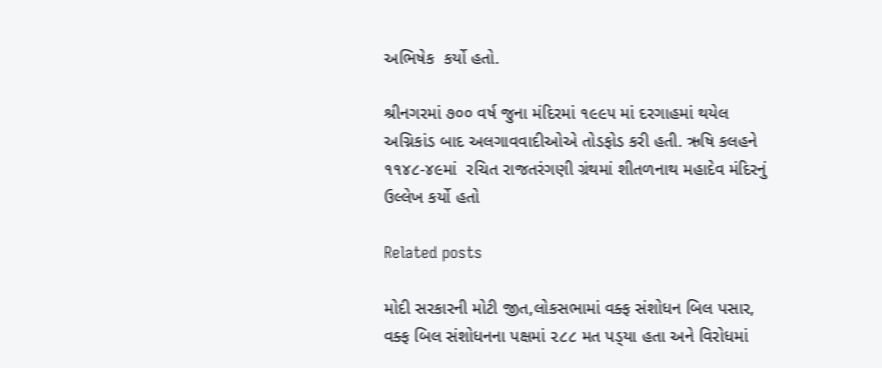અભિષેક  કર્યો હતો.

શ્રીનગરમાં ૭૦૦ વર્ષ જુના મંદિરમાં ૧૯૯૫ માં દરગાહમાં થયેલ અગ્નિકાંડ બાદ અલગાવવાદીઓએ તોડફોડ કરી હતી. ઋષિ કલહને ૧૧૪૮-૪૯માં  રચિત રાજતરંગણી ગ્રંથમાં શીતળનાથ મહાદેવ મંદિરનું ઉલ્લેખ કર્યો હતો

Related posts

મોદી સરકારની મોટી જીત,લોકસભામાં વક્‍ફ સંશોધન બિલ પસાર, વક્‍ફ બિલ સંશોધનના પક્ષમાં ૨૮૮ મત પડ્‍યા હતા અને વિરોધમાં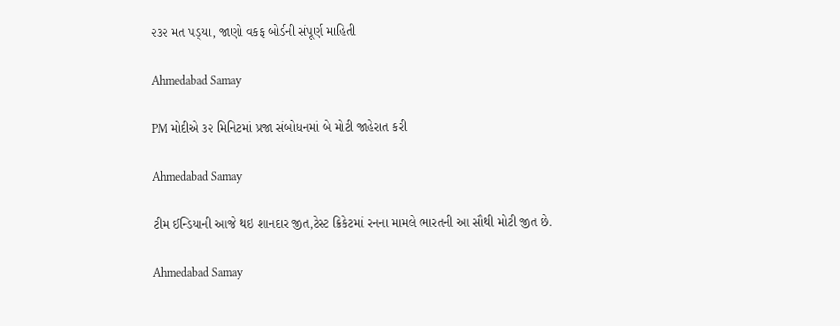૨૩૨ મત પડ્‍યા, જાણો વકફ બોર્ડની સંપૂર્ણ માહિતી

Ahmedabad Samay

PM મોદીએ ૩૨ મિનિટમાં પ્રજા સંબોધનમાં બે મોટી જાહેરાત કરી

Ahmedabad Samay

ટીમ ઈન્ડિયાની આજે થઇ શાનદાર જીત,ટેસ્ટ ક્રિકેટમાં રનના મામલે ભારતની આ સૌથી મોટી જીત છે.

Ahmedabad Samay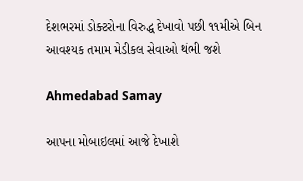દેશભરમાં ડોક્ટરોના વિરુદ્ધ દેખાવો પછી ૧૧મીએ બિન આવશ્યક તમામ મેડીકલ સેવાઓ થંભી જશે

Ahmedabad Samay

આપના મોબાઇલમાં આજે દેખાશે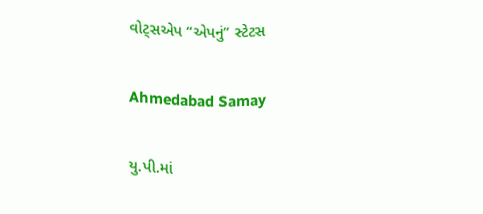વોટ્સએપ “એપનું” સ્ટેટસ

Ahmedabad Samay

યુ.પી.માં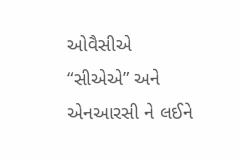ઓવૈસીએ “સીએએ” અને એનઆરસી ને લઈને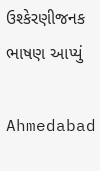ઉશ્કેરણીજનક ભાષણ આપ્યું

Ahmedabad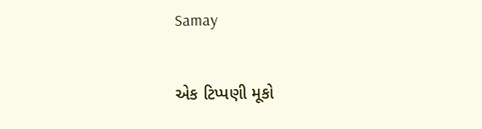Samay

એક ટિપ્પણી મૂકો